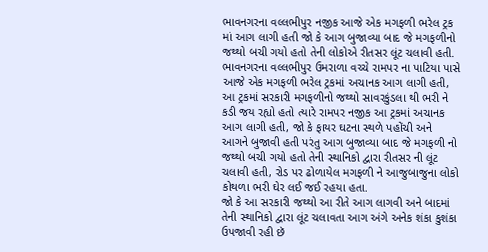ભાવનગરના વલ્લભીપુર નજીક આજે એક મગફળી ભરેલ ટ્રક માં આગ લાગી હતી જો કે આગ બુજાવ્યા બાદ જે મગફળીનો જથ્થો બચી ગયો હતો તેની લોકોએ રીતસર લૂંટ ચલાવી હતી.
ભાવનગરના વલ્લભીપુર ઉમરાળા વચ્ચે રામપર ના પાટિયા પાસે આજે એક મગફળી ભરેલ ટ્રકમાં અચાનક આગ લાગી હતી, આ ટ્રકમાં સરકારી મગફળીનો જથ્થો સાવરકુંડલા થી ભરી ને કડી જય રહ્યો હતો ત્યારે રામપર નજીક આ ટ્રકમાં અચાનક આગ લાગી હતી, જો કે ફાયર ઘટના સ્થળે પહોંચી અને આગને બુજાવી હતી પરંતુ આગ બુજાવ્યા બાદ જે મગફળી નો જથ્થો બચી ગયો હતો તેની સ્થાનિકો દ્વારા રીતસર ની લૂંટ ચલાવી હતી, રોડ પર ઢોળાયેલ મગફળી ને આજુબાજુના લોકો કોથળા ભરી ઘેર લઈ જઈ રહયા હતા.
જો કે આ સરકારી જથ્થો આ રીતે આગ લાગવી અને બાદમાં તેની સ્થાનિકો દ્વારા લૂંટ ચલાવતા આગ અંગે અનેક શંકા કુશંકા ઉપજાવી રહી છૅ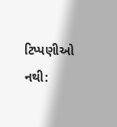ટિપ્પણીઓ નથી: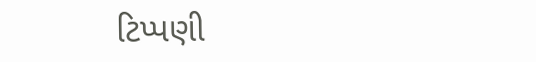ટિપ્પણી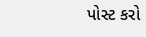પોસ્ટ કરો